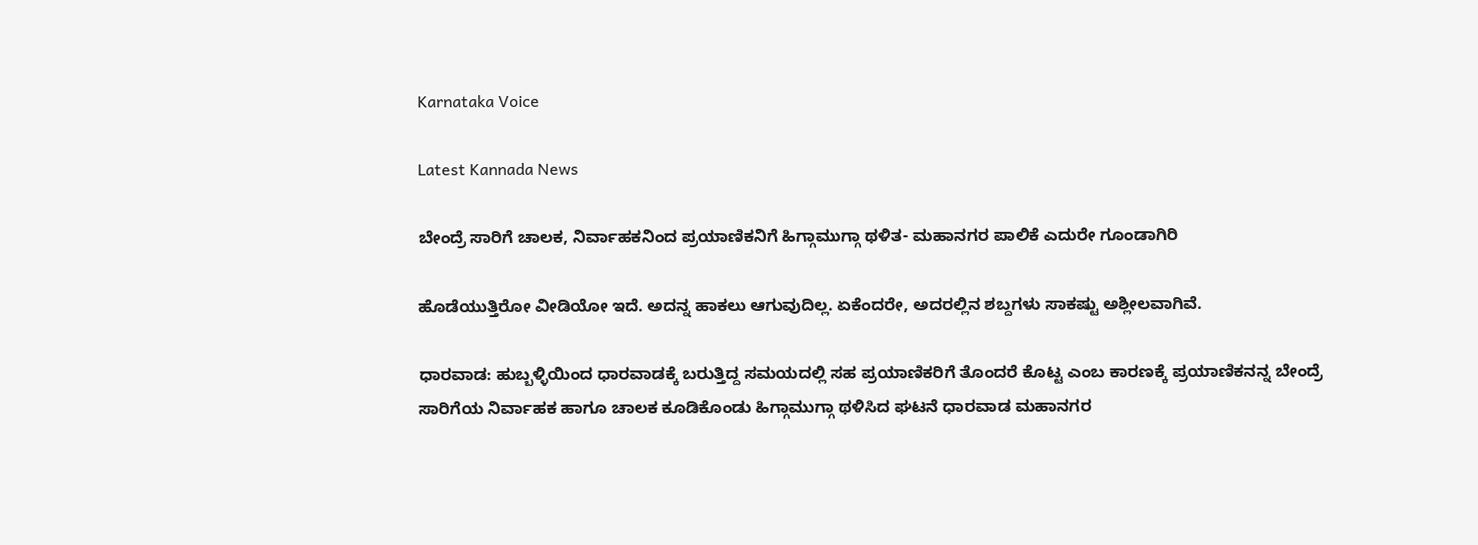Karnataka Voice

Latest Kannada News

ಬೇಂದ್ರೆ ಸಾರಿಗೆ ಚಾಲಕ, ನಿರ್ವಾಹಕನಿಂದ ಪ್ರಯಾಣಿಕನಿಗೆ ಹಿಗ್ಗಾಮುಗ್ಗಾ ಥಳಿತ- ಮಹಾನಗರ ಪಾಲಿಕೆ ಎದುರೇ ಗೂಂಡಾಗಿರಿ

ಹೊಡೆಯುತ್ತಿರೋ ವೀಡಿಯೋ ಇದೆ. ಅದನ್ನ ಹಾಕಲು ಆಗುವುದಿಲ್ಲ. ಏಕೆಂದರೇ, ಅದರಲ್ಲಿನ ಶಬ್ದಗಳು ಸಾಕಷ್ಟು ಅಶ್ಲೀಲವಾಗಿವೆ.

ಧಾರವಾಡ: ಹುಬ್ಬಳ್ಳಿಯಿಂದ ಧಾರವಾಡಕ್ಕೆ ಬರುತ್ತಿದ್ದ ಸಮಯದಲ್ಲಿ ಸಹ ಪ್ರಯಾಣಿಕರಿಗೆ ತೊಂದರೆ ಕೊಟ್ಟ ಎಂಬ ಕಾರಣಕ್ಕೆ ಪ್ರಯಾಣಿಕನನ್ನ ಬೇಂದ್ರೆ ಸಾರಿಗೆಯ ನಿರ್ವಾಹಕ ಹಾಗೂ ಚಾಲಕ ಕೂಡಿಕೊಂಡು ಹಿಗ್ಗಾಮುಗ್ಗಾ ಥಳಿಸಿದ ಘಟನೆ ಧಾರವಾಡ ಮಹಾನಗರ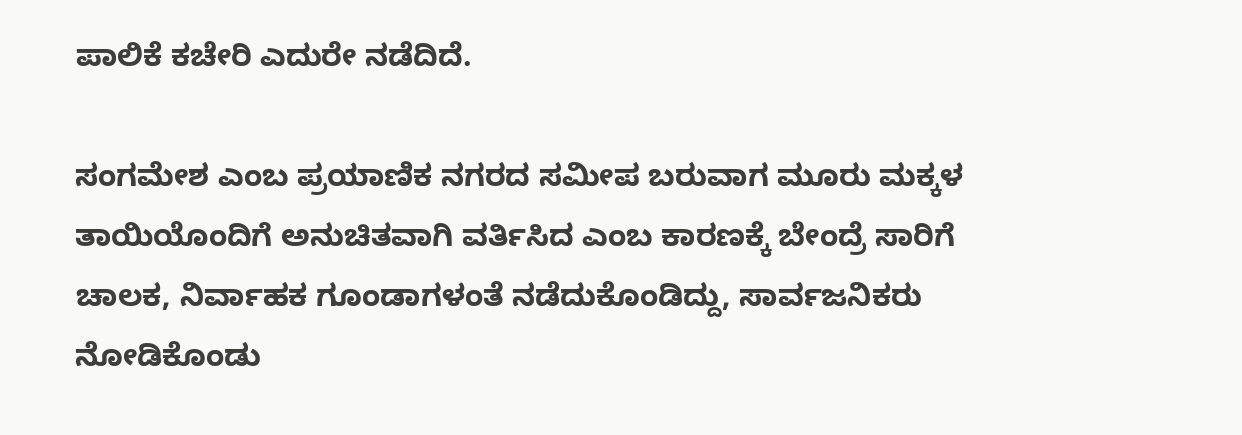ಪಾಲಿಕೆ ಕಚೇರಿ ಎದುರೇ ನಡೆದಿದೆ.

ಸಂಗಮೇಶ ಎಂಬ ಪ್ರಯಾಣಿಕ ನಗರದ ಸಮೀಪ ಬರುವಾಗ ಮೂರು ಮಕ್ಕಳ ತಾಯಿಯೊಂದಿಗೆ ಅನುಚಿತವಾಗಿ ವರ್ತಿಸಿದ ಎಂಬ ಕಾರಣಕ್ಕೆ ಬೇಂದ್ರೆ ಸಾರಿಗೆ ಚಾಲಕ, ನಿರ್ವಾಹಕ ಗೂಂಡಾಗಳಂತೆ ನಡೆದುಕೊಂಡಿದ್ದು, ಸಾರ್ವಜನಿಕರು ನೋಡಿಕೊಂಡು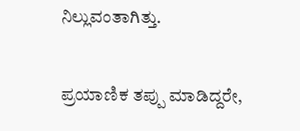ನಿಲ್ಲುವಂತಾಗಿತ್ತು.

ಪ್ರಯಾಣಿಕ ತಪ್ಪು ಮಾಡಿದ್ದರೇ,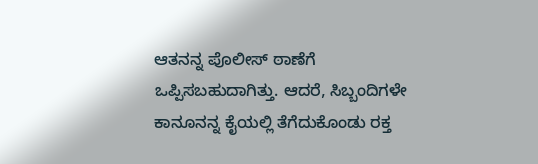ಆತನನ್ನ ಪೊಲೀಸ್ ಠಾಣೆಗೆ ಒಪ್ಪಿಸಬಹುದಾಗಿತ್ತು. ಆದರೆ, ಸಿಬ್ಬಂದಿಗಳೇ ಕಾನೂನನ್ನ ಕೈಯಲ್ಲಿ ತೆಗೆದುಕೊಂಡು ರಕ್ತ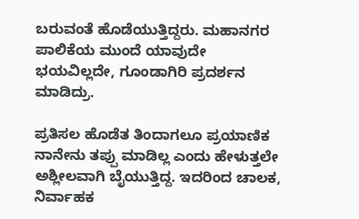ಬರುವಂತೆ ಹೊಡೆಯುತ್ತಿದ್ದರು. ಮಹಾನಗರ ಪಾಲಿಕೆಯ ಮುಂದೆ ಯಾವುದೇ ಭಯವಿಲ್ಲದೇ, ಗೂಂಡಾಗಿರಿ ಪ್ರದರ್ಶನ ಮಾಡಿದ್ರು.

ಪ್ರತಿಸಲ ಹೊಡೆತ ತಿಂದಾಗಲೂ ಪ್ರಯಾಣಿಕ ನಾನೇನು ತಪ್ಪು ಮಾಡಿಲ್ಲ ಎಂದು ಹೇಳುತ್ತಲೇ ಅಶ್ಲೀಲವಾಗಿ ಬೈಯುತ್ತಿದ್ದ. ಇದರಿಂದ ಚಾಲಕ, ನಿರ್ವಾಹಕ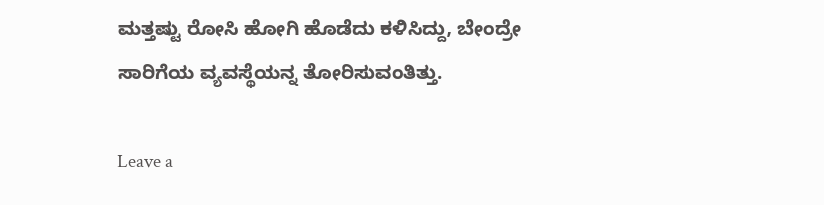ಮತ್ತಷ್ಟು ರೋಸಿ ಹೋಗಿ ಹೊಡೆದು ಕಳಿಸಿದ್ದು, ಬೇಂದ್ರೇ ಸಾರಿಗೆಯ ವ್ಯವಸ್ಥೆಯನ್ನ ತೋರಿಸುವಂತಿತ್ತು.

Leave a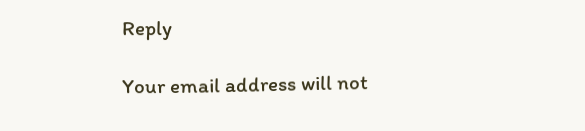Reply

Your email address will not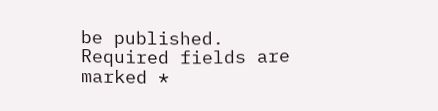be published. Required fields are marked *